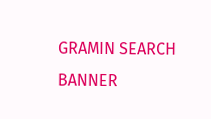GRAMIN SEARCH BANNER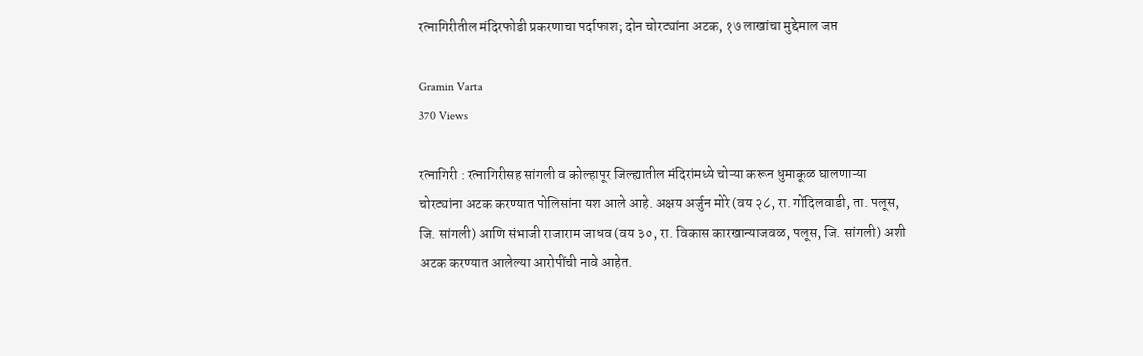रत्नागिरीतील मंदिरफोडी प्रकरणाचा पर्दाफाश; दोन चोरट्यांना अटक, १७ लाखांचा मुद्देमाल जप्त

Gramin Varta
370 Views

रत्नागिरी : रत्नागिरीसह सांगली व कोल्हापूर जिल्ह्यातील मंदिरांमध्ये चोऱ्या करून धुमाकूळ घालणाऱ्या चोरट्यांना अटक करण्यात पोलिसांना यश आले आहे. अक्षय अर्जुन मोरे (वय २८, रा. गोंदिलवाडी, ता. पलूस, जि. सांगली) आणि संभाजी राजाराम जाधव (वय ३०, रा. विकास कारखान्याजवळ, पलूस, जि. सांगली) अशी अटक करण्यात आलेल्या आरोपींची नावे आहेत.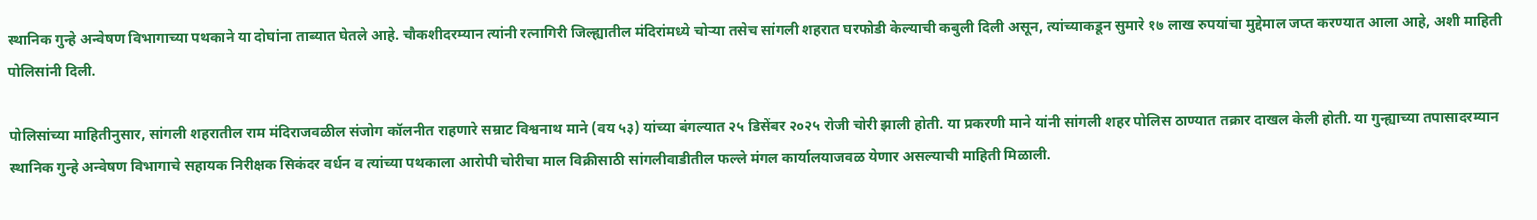स्थानिक गुन्हे अन्वेषण विभागाच्या पथकाने या दोघांना ताब्यात घेतले आहे. चौकशीदरम्यान त्यांनी रत्नागिरी जिल्ह्यातील मंदिरांमध्ये चोऱ्या तसेच सांगली शहरात घरफोडी केल्याची कबुली दिली असून, त्यांच्याकडून सुमारे १७ लाख रुपयांचा मुद्देमाल जप्त करण्यात आला आहे, अशी माहिती पोलिसांनी दिली.

पोलिसांच्या माहितीनुसार, सांगली शहरातील राम मंदिराजवळील संजोग कॉलनीत राहणारे सम्राट विश्वनाथ माने (वय ५३) यांच्या बंगल्यात २५ डिसेंबर २०२५ रोजी चोरी झाली होती. या प्रकरणी माने यांनी सांगली शहर पोलिस ठाण्यात तक्रार दाखल केली होती. या गुन्ह्याच्या तपासादरम्यान स्थानिक गुन्हे अन्वेषण विभागाचे सहायक निरीक्षक सिकंदर वर्धन व त्यांच्या पथकाला आरोपी चोरीचा माल विक्रीसाठी सांगलीवाडीतील फल्ले मंगल कार्यालयाजवळ येणार असल्याची माहिती मिळाली.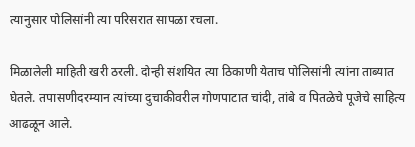त्यानुसार पोलिसांनी त्या परिसरात सापळा रचला.

मिळालेली माहिती खरी ठरली. दोन्ही संशयित त्या ठिकाणी येताच पोलिसांनी त्यांना ताब्यात घेतले. तपासणीदरम्यान त्यांच्या दुचाकीवरील गोणपाटात चांदी, तांबे व पितळेचे पूजेचे साहित्य आढळून आले.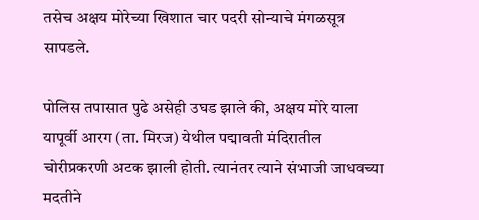तसेच अक्षय मोरेच्या खिशात चार पदरी सोन्याचे मंगळसूत्र सापडले.

पोलिस तपासात पुढे असेही उघड झाले की, अक्षय मोरे याला यापूर्वी आरग (ता. मिरज) येथील पद्मावती मंदिरातील चोरीप्रकरणी अटक झाली होती. त्यानंतर त्याने संभाजी जाधवच्या मदतीने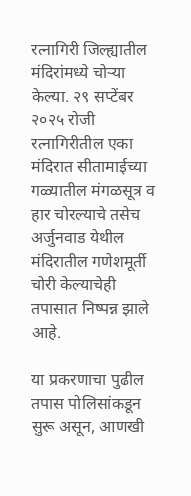रत्नागिरी जिल्ह्यातील मंदिरांमध्ये चोऱ्या केल्या. २९ सप्टेंबर २०२५ रोजी रत्नागिरीतील एका मंदिरात सीतामाईच्या गळ्यातील मंगळसूत्र व हार चोरल्याचे तसेच अर्जुनवाड येथील मंदिरातील गणेशमूर्ती चोरी केल्याचेही तपासात निष्पन्न झाले आहे.

या प्रकरणाचा पुढील तपास पोलिसांकडून सुरू असून, आणखी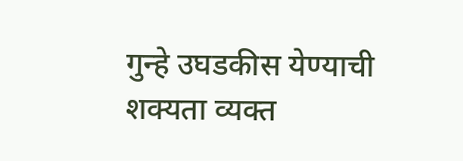गुन्हे उघडकीस येण्याची शक्यता व्यक्त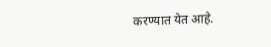करण्यात येत आहे.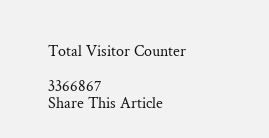Total Visitor Counter

3366867
Share This Article